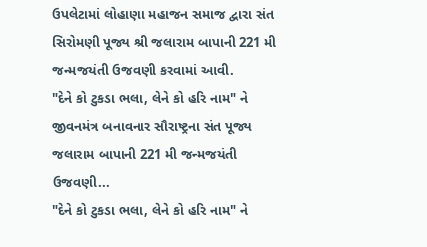ઉપલેટામાં લોહાણા મહાજન સમાજ દ્વારા સંત સિરોમણી પૂજ્ય શ્રી જલારામ બાપાની 221 મી જન્મજયંતી ઉજવણી કરવામાં આવી.
"દેને કો ટુકડા ભલા, લેને કો હરિ નામ" ને જીવનમંત્ર બનાવનાર સૌરાષ્ટ્રના સંત પૂજ્ય જલારામ બાપાની 221 મી જન્મજયંતી ઉજવણી...
"દેને કો ટુકડા ભલા, લેને કો હરિ નામ" ને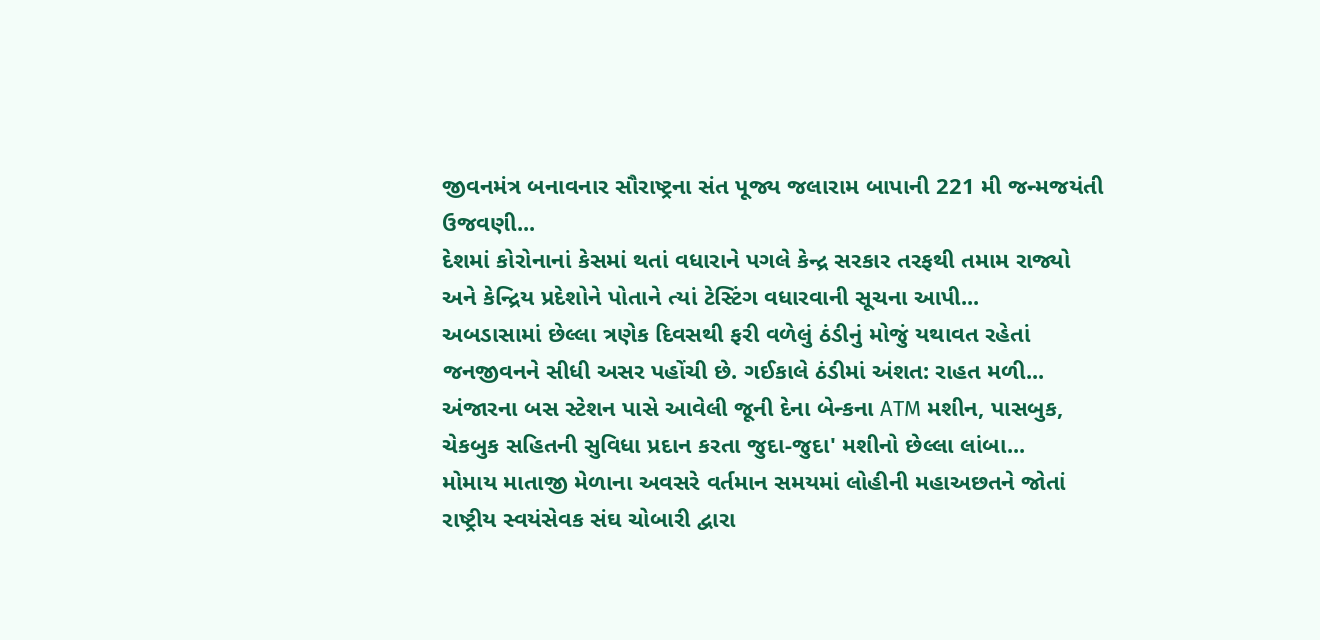જીવનમંત્ર બનાવનાર સૌરાષ્ટ્રના સંત પૂજ્ય જલારામ બાપાની 221 મી જન્મજયંતી ઉજવણી...
દેશમાં કોરોનાનાં કેસમાં થતાં વધારાને પગલે કેન્દ્ર સરકાર તરફથી તમામ રાજ્યો અને કેન્દ્રિય પ્રદેશોને પોતાને ત્યાં ટેસ્ટિંગ વધારવાની સૂચના આપી...
અબડાસામાં છેલ્લા ત્રણેક દિવસથી ફરી વળેલું ઠંડીનું મોજું યથાવત રહેતાં જનજીવનને સીધી અસર પહોંચી છે. ગઈકાલે ઠંડીમાં અંશત: રાહત મળી...
અંજારના બસ સ્ટેશન પાસે આવેલી જૂની દેના બેન્કના ATM મશીન, પાસબુક, ચેકબુક સહિતની સુવિધા પ્રદાન કરતા જુદા-જુદા' મશીનો છેલ્લા લાંબા...
મોમાય માતાજી મેળાના અવસરે વર્તમાન સમયમાં લોહીની મહાઅછતને જોતાં રાષ્ટ્રીય સ્વયંસેવક સંઘ ચોબારી દ્વારા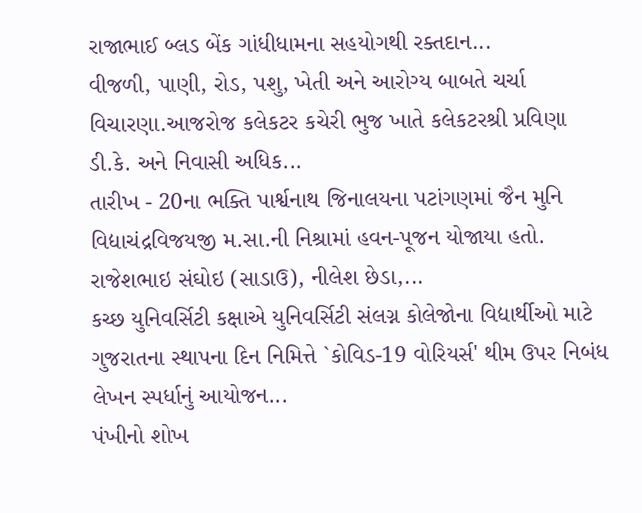રાજાભાઈ બ્લડ બેંક ગાંધીધામના સહયોગથી રક્તદાન...
વીજળી, પાણી, રોડ, પશુ, ખેતી અને આરોગ્ય બાબતે ચર્ચા વિચારણા.આજરોજ કલેકટર કચેરી ભુજ ખાતે કલેકટરશ્રી પ્રવિણા ડી.કે. અને નિવાસી અધિક...
તારીખ - 20ના ભક્તિ પાર્શ્વનાથ જિનાલયના પટાંગણમાં જૈન મુનિ વિદ્યાચંદ્રવિજયજી મ.સા.ની નિશ્રામાં હવન-પૂજન યોજાયા હતો. રાજેશભાઇ સંઘોઇ (સાડાઉ), નીલેશ છેડા,...
કચ્છ યુનિવર્સિટી કક્ષાએ યુનિવર્સિટી સંલગ્ન કોલેજોના વિદ્યાર્થીઓ માટે ગુજરાતના સ્થાપના દિન નિમિત્તે `કોવિડ-19 વોરિયર્સ' થીમ ઉપર નિબંધ લેખન સ્પર્ધાનું આયોજન...
પંખીનો શોખ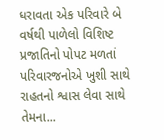ધરાવતા એક પરિવારે બે વર્ષથી પાળેલો વિશિષ્ટ પ્રજાતિનો પોપટ મળતાં પરિવારજનોએ ખુશી સાથે રાહતનો શ્વાસ લેવા સાથે તેમના...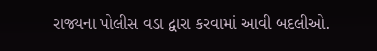રાજ્યના પોલીસ વડા દ્વારા કરવામાં આવી બદલીઓ.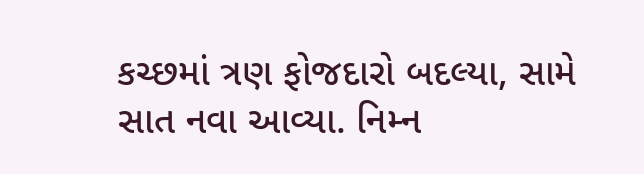કચ્છમાં ત્રણ ફોજદારો બદલ્યા, સામે સાત નવા આવ્યા. નિમ્ન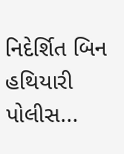નિદેર્શિત બિન હથિયારી પોલીસ...